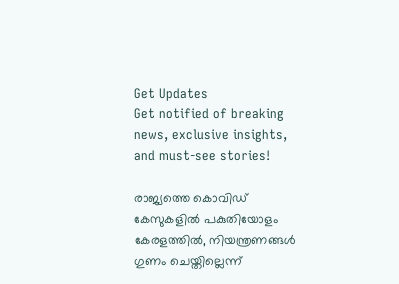Get Updates
Get notified of breaking news, exclusive insights, and must-see stories!

രാജ്യത്തെ കൊവിഡ് കേസുകളിൽ പകുതിയോളം കേരളത്തിൽ, നിയന്ത്രണങ്ങൾ ഗുണം ചെയ്തില്ലെന്ന്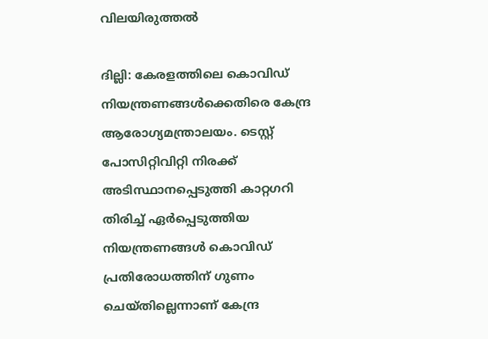വിലയിരുത്തൽ

ദില്ലി: കേരളത്തിലെ കൊവിഡ് നിയന്ത്രണങ്ങള്‍ക്കെതിരെ കേന്ദ്ര ആരോഗ്യമന്ത്രാലയം. ടെസ്റ്റ് പോസിറ്റിവിറ്റി നിരക്ക് അടിസ്ഥാനപ്പെടുത്തി കാറ്റഗറി തിരിച്ച് ഏര്‍പ്പെടുത്തിയ നിയന്ത്രണങ്ങള്‍ കൊവിഡ് പ്രതിരോധത്തിന് ഗുണം ചെയ്തില്ലെന്നാണ് കേന്ദ്ര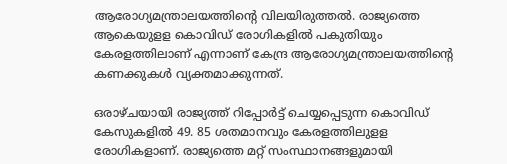ആരോഗ്യമന്ത്രാലയത്തിന്റെ വിലയിരുത്തല്‍. രാജ്യത്തെ ആകെയുളള കൊവിഡ് രോഗികളില്‍ പകുതിയും കേരളത്തിലാണ് എന്നാണ് കേന്ദ്ര ആരോഗ്യമന്ത്രാലയത്തിന്റെ കണക്കുകള്‍ വ്യക്തമാക്കുന്നത്.

ഒരാഴ്ചയായി രാജ്യത്ത് റിപ്പോര്‍ട്ട് ചെയ്യപ്പെടുന്ന കൊവിഡ് കേസുകളില്‍ 49. 85 ശതമാനവും കേരളത്തിലുളള രോഗികളാണ്. രാജ്യത്തെ മറ്റ് സംസ്ഥാനങ്ങളുമായി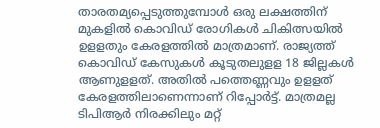താരതമ്യപ്പെടുത്തുമ്പോള്‍ ഒരു ലക്ഷത്തിന് മുകളില്‍ കൊവിഡ് രോഗികള്‍ ചികിത്സയില്‍ ഉളളതും കേരളത്തില്‍ മാത്രമാണ്. രാജ്യത്ത് കൊവിഡ് കേസുകള്‍ കൂടുതലുളള 18 ജില്ലകള്‍ ആണുളളത്. അതില്‍ പത്തെണ്ണവും ഉളളത് കേരളത്തിലാണെന്നാണ് റിപ്പോര്‍ട്ട്. മാത്രമല്ല ടിപിആര്‍ നിരക്കിലും മറ്റ്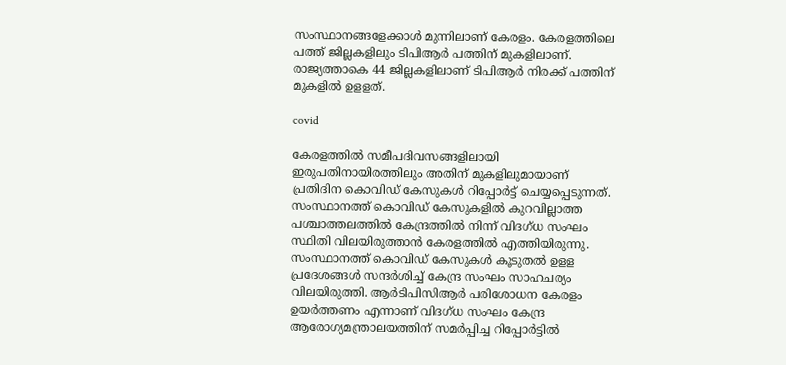സംസ്ഥാനങ്ങളേക്കാള്‍ മുന്നിലാണ് കേരളം. കേരളത്തിലെ പത്ത് ജില്ലകളിലും ടിപിആര്‍ പത്തിന് മുകളിലാണ്. രാജ്യത്താകെ 44 ജില്ലകളിലാണ് ടിപിആര്‍ നിരക്ക് പത്തിന് മുകളില്‍ ഉളളത്.

covid

കേരളത്തില്‍ സമീപദിവസങ്ങളിലായി ഇരുപതിനായിരത്തിലും അതിന് മുകളിലുമായാണ് പ്രതിദിന കൊവിഡ് കേസുകള്‍ റിപ്പോര്‍ട്ട് ചെയ്യപ്പെടുന്നത്. സംസ്ഥാനത്ത് കൊവിഡ് കേസുകളില്‍ കുറവില്ലാത്ത പശ്ചാത്തലത്തില്‍ കേന്ദ്രത്തില്‍ നിന്ന് വിദഗ്ധ സംഘം സ്ഥിതി വിലയിരുത്താന്‍ കേരളത്തില്‍ എത്തിയിരുന്നു. സംസ്ഥാനത്ത് കൊവിഡ് കേസുകള്‍ കൂടുതല്‍ ഉളള പ്രദേശങ്ങള്‍ സന്ദര്‍ശിച്ച് കേന്ദ്ര സംഘം സാഹചര്യം വിലയിരുത്തി. ആര്‍ടിപിസിആര്‍ പരിശോധന കേരളം ഉയര്‍ത്തണം എന്നാണ് വിദഗ്ധ സംഘം കേന്ദ്ര ആരോഗ്യമന്ത്രാലയത്തിന് സമര്‍പ്പിച്ച റിപ്പോര്‍ട്ടില്‍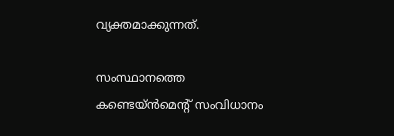വ്യക്തമാക്കുന്നത്.

സംസ്ഥാനത്തെ കണ്ടെയ്ന്‍മെന്റ് സംവിധാനം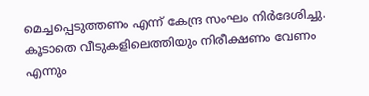മെച്ചപ്പെടുത്തണം എന്ന് കേന്ദ്ര സംഘം നിര്‍ദേശിച്ചു. കൂടാതെ വീടുകളിലെത്തിയും നിരീക്ഷണം വേണം എന്നും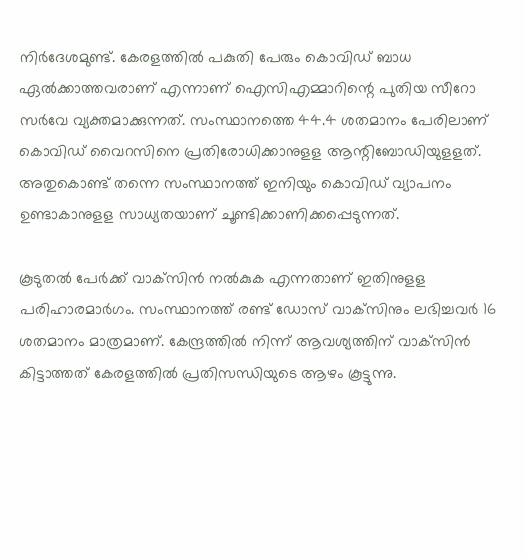നിര്‍ദേശമുണ്ട്. കേരളത്തില്‍ പകുതി പേരും കൊവിഡ് ബാധ ഏല്‍ക്കാത്തവരാണ് എന്നാണ് ഐസിഎമ്മാറിന്റെ പുതിയ സീറോ സര്‍വേ വ്യക്തമാക്കുന്നത്. സംസ്ഥാനത്തെ 44.4 ശതമാനം പേരിലാണ് കൊവിഡ് വൈറസിനെ പ്രതിരോധിക്കാനുളള ആന്റിബോഡിയുളളത്. അതുകൊണ്ട് തന്നെ സംസ്ഥാനത്ത് ഇനിയും കൊവിഡ് വ്യാപനം ഉണ്ടാകാനുളള സാധ്യതയാണ് ചൂണ്ടിക്കാണിക്കപ്പെടുന്നത്.

കൂടുതല്‍ പേര്‍ക്ക് വാക്‌സിന്‍ നല്‍കുക എന്നതാണ് ഇതിനുളള പരിഹാരമാര്‍ഗം. സംസ്ഥാനത്ത് രണ്ട് ഡോസ് വാക്‌സിനും ലഭിച്ചവര്‍ 16 ശതമാനം മാത്രമാണ്. കേന്ദ്രത്തില്‍ നിന്ന് ആവശ്യത്തിന് വാക്‌സിന്‍ കിട്ടാത്തത് കേരളത്തില്‍ പ്രതിസന്ധിയുടെ ആഴം കൂട്ടുന്നു.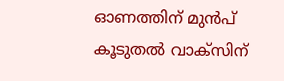ഓണത്തിന് മുന്‍പ് കൂടുതല്‍ വാക്‌സിന്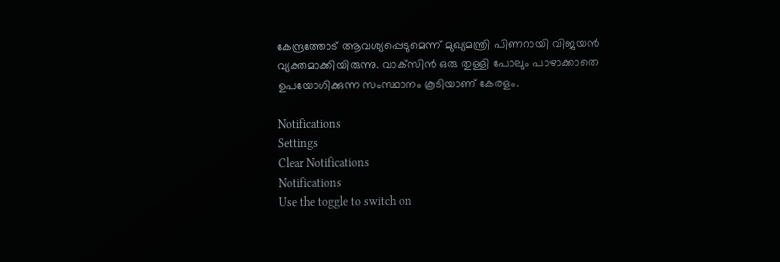കേന്ദ്രത്തോട് ആവശ്യപ്പെടുമെന്ന് മുഖ്യമന്ത്രി പിണറായി വിജയന്‍ വ്യക്തമാക്കിയിരുന്നു. വാക്‌സിന്‍ ഒരു തുള്ളി പോലും പാഴാക്കാതെ ഉപയോഗിക്കുന്ന സംസ്ഥാനം കൂടിയാണ് കേരളം.

Notifications
Settings
Clear Notifications
Notifications
Use the toggle to switch on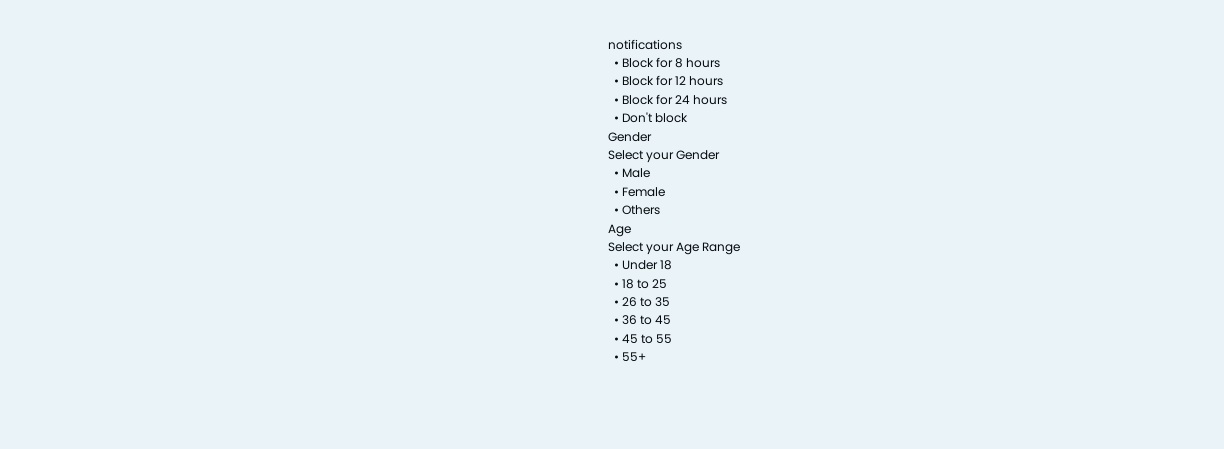notifications
  • Block for 8 hours
  • Block for 12 hours
  • Block for 24 hours
  • Don't block
Gender
Select your Gender
  • Male
  • Female
  • Others
Age
Select your Age Range
  • Under 18
  • 18 to 25
  • 26 to 35
  • 36 to 45
  • 45 to 55
  • 55+